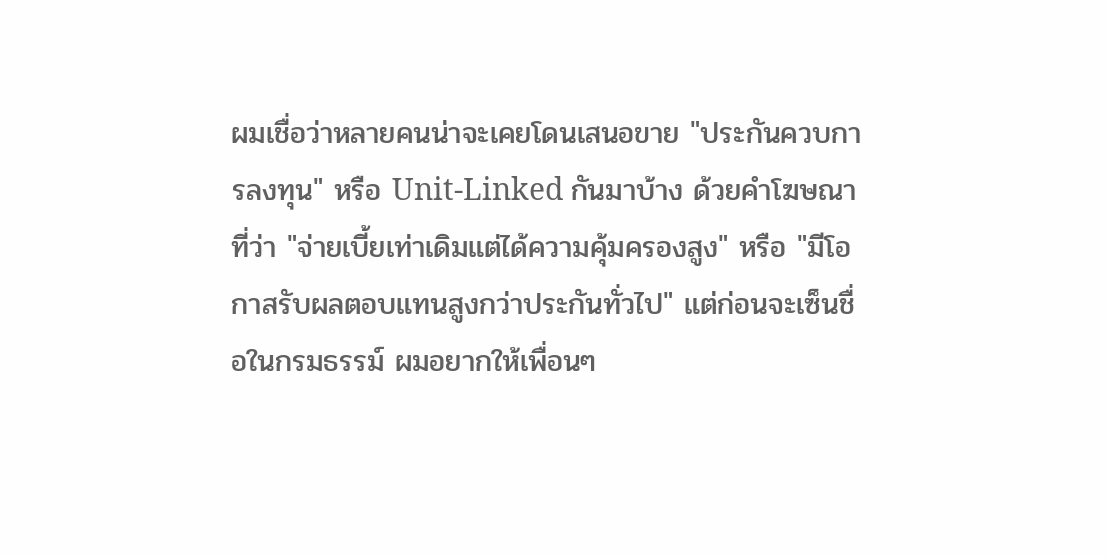ผมเชื่อว่าหลายคนน่าจะเคยโดนเสนอขาย "ประกันควบการลงทุน" หรือ Unit-Linked กันมาบ้าง ด้วยคำโฆษณาที่ว่า "จ่ายเบี้ยเท่าเดิมแต่ได้ความคุ้มครองสูง" หรือ "มีโอกาสรับผลตอบแทนสูงกว่าประกันทั่วไป" แต่ก่อนจะเซ็นชื่อในกรมธรรม์ ผมอยากให้เพื่อนๆ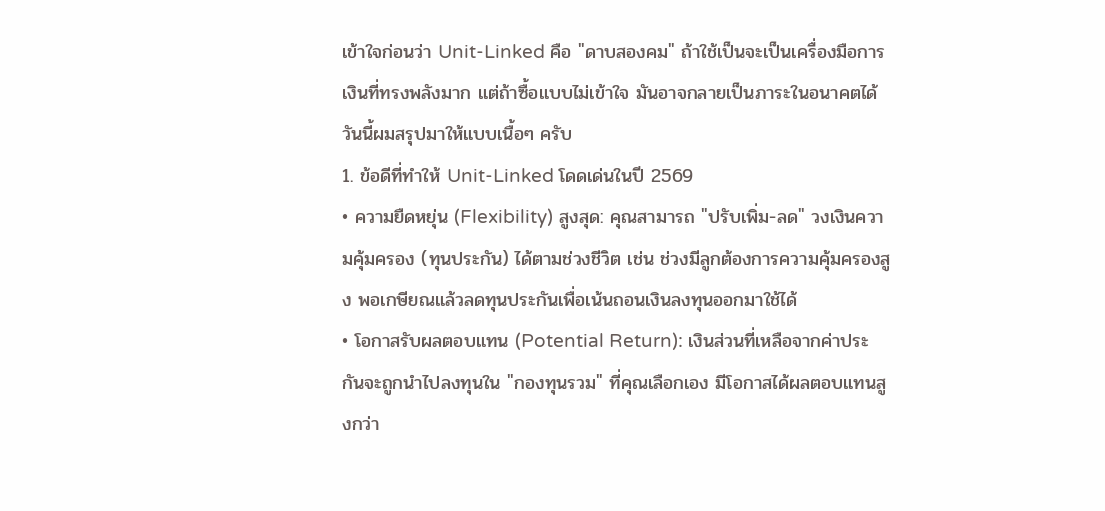เข้าใจก่อนว่า Unit-Linked คือ "ดาบสองคม" ถ้าใช้เป็นจะเป็นเครื่องมือการเงินที่ทรงพลังมาก แต่ถ้าซื้อแบบไม่เข้าใจ มันอาจกลายเป็นภาระในอนาคตได้ วันนี้ผมสรุปมาให้แบบเนื้อๆ ครับ
1. ข้อดีที่ทำให้ Unit-Linked โดดเด่นในปี 2569
• ความยืดหยุ่น (Flexibility) สูงสุด: คุณสามารถ "ปรับเพิ่ม-ลด" วงเงินความคุ้มครอง (ทุนประกัน) ได้ตามช่วงชีวิต เช่น ช่วงมีลูกต้องการความคุ้มครองสูง พอเกษียณแล้วลดทุนประกันเพื่อเน้นถอนเงินลงทุนออกมาใช้ได้
• โอกาสรับผลตอบแทน (Potential Return): เงินส่วนที่เหลือจากค่าประกันจะถูกนำไปลงทุนใน "กองทุนรวม" ที่คุณเลือกเอง มีโอกาสได้ผลตอบแทนสูงกว่า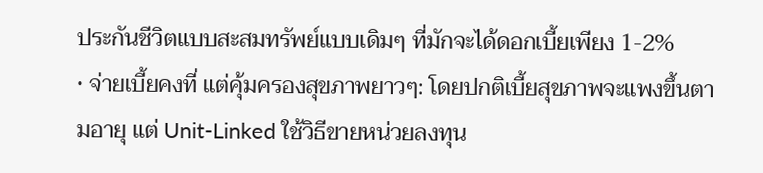ประกันชีวิตแบบสะสมทรัพย์แบบเดิมๆ ที่มักจะได้ดอกเบี้ยเพียง 1-2%
• จ่ายเบี้ยคงที่ แต่คุ้มครองสุขภาพยาวๆ: โดยปกติเบี้ยสุขภาพจะแพงขึ้นตามอายุ แต่ Unit-Linked ใช้วิธีขายหน่วยลงทุน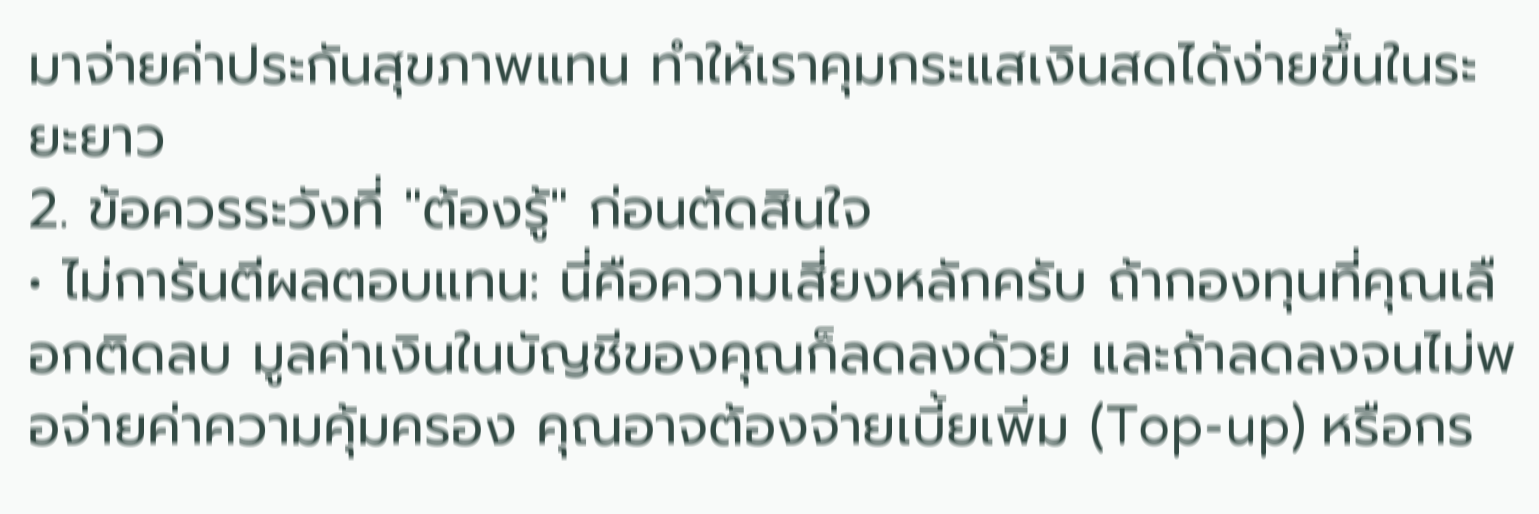มาจ่ายค่าประกันสุขภาพแทน ทำให้เราคุมกระแสเงินสดได้ง่ายขึ้นในระยะยาว
2. ข้อควรระวังที่ "ต้องรู้" ก่อนตัดสินใจ
• ไม่การันตีผลตอบแทน: นี่คือความเสี่ยงหลักครับ ถ้ากองทุนที่คุณเลือกติดลบ มูลค่าเงินในบัญชีของคุณก็ลดลงด้วย และถ้าลดลงจนไม่พอจ่ายค่าความคุ้มครอง คุณอาจต้องจ่ายเบี้ยเพิ่ม (Top-up) หรือกร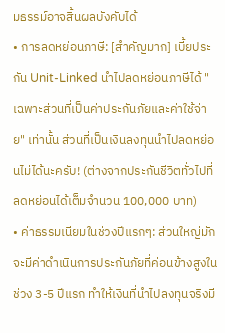มธรรม์อาจสิ้นผลบังคับได้
• การลดหย่อนภาษี: [สำคัญมาก] เบี้ยประกัน Unit-Linked นำไปลดหย่อนภาษีได้ "เฉพาะส่วนที่เป็นค่าประกันภัยและค่าใช้จ่าย" เท่านั้น ส่วนที่เป็นเงินลงทุนนำไปลดหย่อนไม่ได้นะครับ! (ต่างจากประกันชีวิตทั่วไปที่ลดหย่อนได้เต็มจำนวน 100,000 บาท)
• ค่าธรรมเนียมในช่วงปีแรกๆ: ส่วนใหญ่มักจะมีค่าดำเนินการประกันภัยที่ค่อนข้างสูงในช่วง 3-5 ปีแรก ทำให้เงินที่นำไปลงทุนจริงมี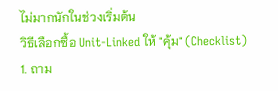ไม่มากนักในช่วงเริ่มต้น
วิธีเลือกซื้อ Unit-Linked ให้ "คุ้ม" (Checklist)
1. ถาม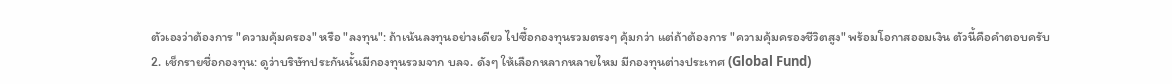ตัวเองว่าต้องการ "ความคุ้มครอง" หรือ "ลงทุน": ถ้าเน้นลงทุนอย่างเดียว ไปซื้อกองทุนรวมตรงๆ คุ้มกว่า แต่ถ้าต้องการ "ความคุ้มครองชีวิตสูง" พร้อมโอกาสออมเงิน ตัวนี้คือคำตอบครับ
2. เช็กรายชื่อกองทุน: ดูว่าบริษัทประกันนั้นมีกองทุนรวมจาก บลจ. ดังๆ ให้เลือกหลากหลายไหม มีกองทุนต่างประเทศ (Global Fund)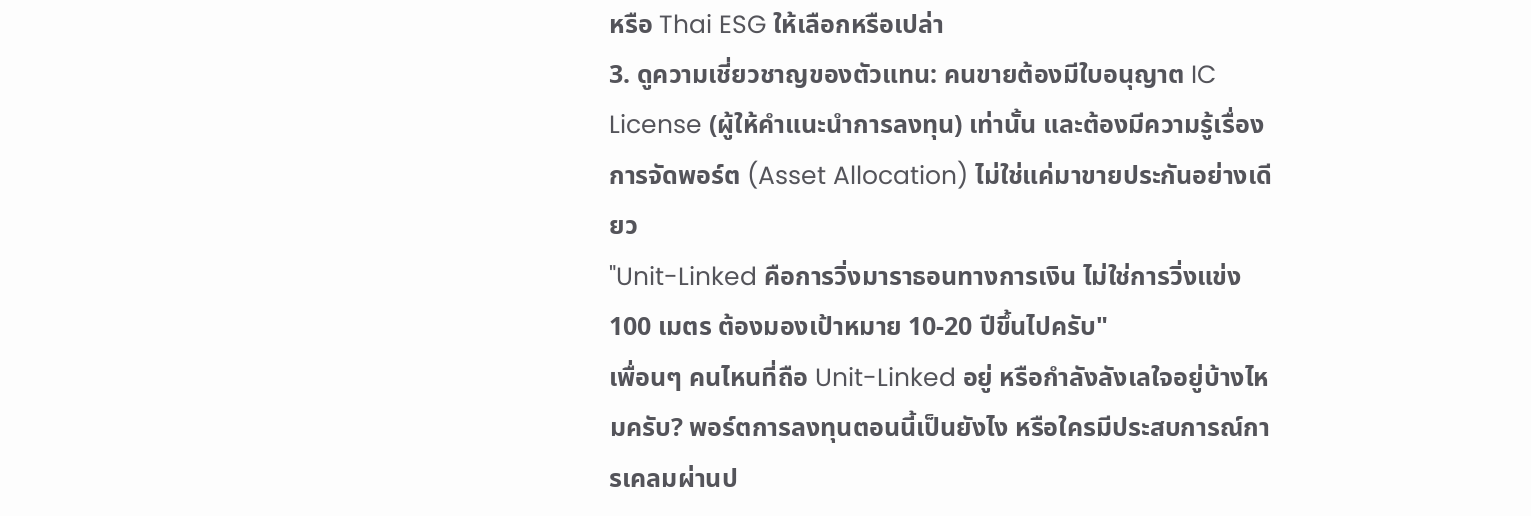หรือ Thai ESG ให้เลือกหรือเปล่า
3. ดูความเชี่ยวชาญของตัวแทน: คนขายต้องมีใบอนุญาต IC License (ผู้ให้คำแนะนำการลงทุน) เท่านั้น และต้องมีความรู้เรื่องการจัดพอร์ต (Asset Allocation) ไม่ใช่แค่มาขายประกันอย่างเดียว
"Unit-Linked คือการวิ่งมาราธอนทางการเงิน ไม่ใช่การวิ่งแข่ง 100 เมตร ต้องมองเป้าหมาย 10-20 ปีขึ้นไปครับ"
เพื่อนๆ คนไหนที่ถือ Unit-Linked อยู่ หรือกำลังลังเลใจอยู่บ้างไหมครับ? พอร์ตการลงทุนตอนนี้เป็นยังไง หรือใครมีประสบการณ์การเคลมผ่านป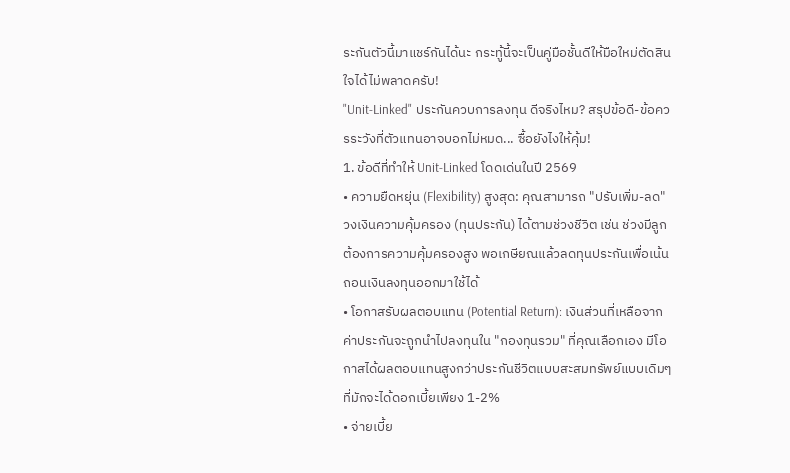ระกันตัวนี้มาแชร์กันได้นะ กระทู้นี้จะเป็นคู่มือชั้นดีให้มือใหม่ตัดสินใจได้ไม่พลาดครับ!
"Unit-Linked" ประกันควบการลงทุน ดีจริงไหม? สรุปข้อดี-ข้อควรระวังที่ตัวแทนอาจบอกไม่หมด... ซื้อยังไงให้คุ้ม!
1. ข้อดีที่ทำให้ Unit-Linked โดดเด่นในปี 2569
• ความยืดหยุ่น (Flexibility) สูงสุด: คุณสามารถ "ปรับเพิ่ม-ลด" วงเงินความคุ้มครอง (ทุนประกัน) ได้ตามช่วงชีวิต เช่น ช่วงมีลูกต้องการความคุ้มครองสูง พอเกษียณแล้วลดทุนประกันเพื่อเน้นถอนเงินลงทุนออกมาใช้ได้
• โอกาสรับผลตอบแทน (Potential Return): เงินส่วนที่เหลือจากค่าประกันจะถูกนำไปลงทุนใน "กองทุนรวม" ที่คุณเลือกเอง มีโอกาสได้ผลตอบแทนสูงกว่าประกันชีวิตแบบสะสมทรัพย์แบบเดิมๆ ที่มักจะได้ดอกเบี้ยเพียง 1-2%
• จ่ายเบี้ย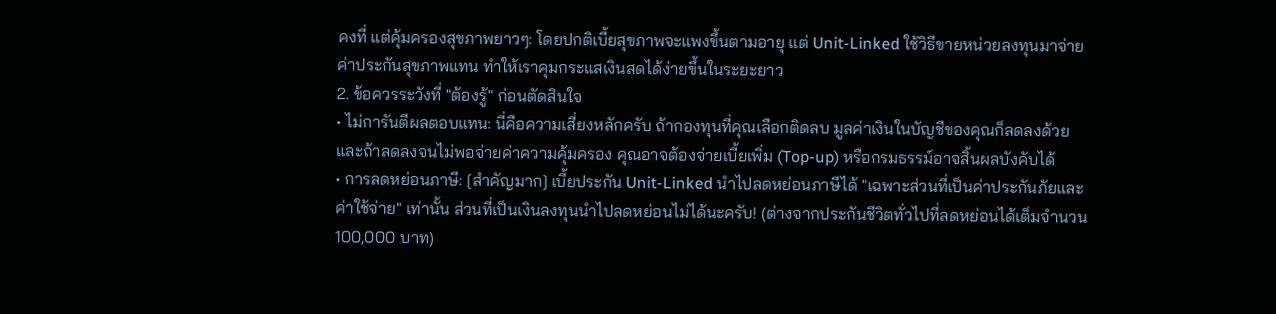คงที่ แต่คุ้มครองสุขภาพยาวๆ: โดยปกติเบี้ยสุขภาพจะแพงขึ้นตามอายุ แต่ Unit-Linked ใช้วิธีขายหน่วยลงทุนมาจ่ายค่าประกันสุขภาพแทน ทำให้เราคุมกระแสเงินสดได้ง่ายขึ้นในระยะยาว
2. ข้อควรระวังที่ "ต้องรู้" ก่อนตัดสินใจ
• ไม่การันตีผลตอบแทน: นี่คือความเสี่ยงหลักครับ ถ้ากองทุนที่คุณเลือกติดลบ มูลค่าเงินในบัญชีของคุณก็ลดลงด้วย และถ้าลดลงจนไม่พอจ่ายค่าความคุ้มครอง คุณอาจต้องจ่ายเบี้ยเพิ่ม (Top-up) หรือกรมธรรม์อาจสิ้นผลบังคับได้
• การลดหย่อนภาษี: [สำคัญมาก] เบี้ยประกัน Unit-Linked นำไปลดหย่อนภาษีได้ "เฉพาะส่วนที่เป็นค่าประกันภัยและค่าใช้จ่าย" เท่านั้น ส่วนที่เป็นเงินลงทุนนำไปลดหย่อนไม่ได้นะครับ! (ต่างจากประกันชีวิตทั่วไปที่ลดหย่อนได้เต็มจำนวน 100,000 บาท)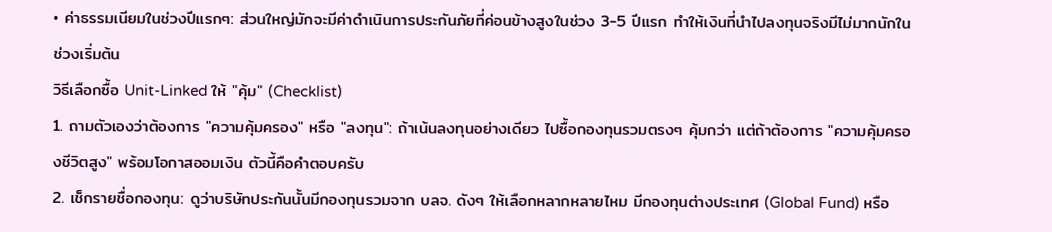• ค่าธรรมเนียมในช่วงปีแรกๆ: ส่วนใหญ่มักจะมีค่าดำเนินการประกันภัยที่ค่อนข้างสูงในช่วง 3-5 ปีแรก ทำให้เงินที่นำไปลงทุนจริงมีไม่มากนักในช่วงเริ่มต้น
วิธีเลือกซื้อ Unit-Linked ให้ "คุ้ม" (Checklist)
1. ถามตัวเองว่าต้องการ "ความคุ้มครอง" หรือ "ลงทุน": ถ้าเน้นลงทุนอย่างเดียว ไปซื้อกองทุนรวมตรงๆ คุ้มกว่า แต่ถ้าต้องการ "ความคุ้มครองชีวิตสูง" พร้อมโอกาสออมเงิน ตัวนี้คือคำตอบครับ
2. เช็กรายชื่อกองทุน: ดูว่าบริษัทประกันนั้นมีกองทุนรวมจาก บลจ. ดังๆ ให้เลือกหลากหลายไหม มีกองทุนต่างประเทศ (Global Fund) หรือ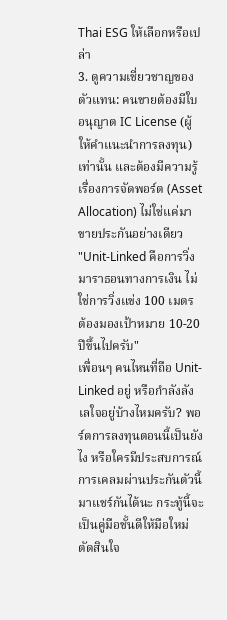Thai ESG ให้เลือกหรือเปล่า
3. ดูความเชี่ยวชาญของตัวแทน: คนขายต้องมีใบอนุญาต IC License (ผู้ให้คำแนะนำการลงทุน) เท่านั้น และต้องมีความรู้เรื่องการจัดพอร์ต (Asset Allocation) ไม่ใช่แค่มาขายประกันอย่างเดียว
"Unit-Linked คือการวิ่งมาราธอนทางการเงิน ไม่ใช่การวิ่งแข่ง 100 เมตร ต้องมองเป้าหมาย 10-20 ปีขึ้นไปครับ"
เพื่อนๆ คนไหนที่ถือ Unit-Linked อยู่ หรือกำลังลังเลใจอยู่บ้างไหมครับ? พอร์ตการลงทุนตอนนี้เป็นยังไง หรือใครมีประสบการณ์การเคลมผ่านประกันตัวนี้มาแชร์กันได้นะ กระทู้นี้จะเป็นคู่มือชั้นดีให้มือใหม่ตัดสินใจ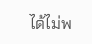ได้ไม่พ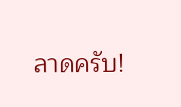ลาดครับ!